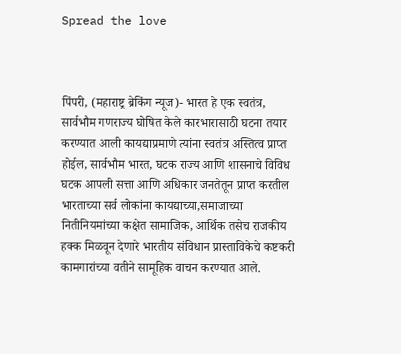Spread the love



पिंपरी, (महाराष्ट्र ब्रेकिंग न्यूज)- भारत हे एक स्वतंत्र, सार्वभौम गणराज्य घोषित केले कारभारासाठी घटना तयार करण्यात आली कायद्याप्रमाणे त्यांना स्वतंत्र अस्तित्व प्राप्त होईल, सार्वभौम भारत, घटक राज्य आणि शासनाचे विविध घटक आपली सत्ता आणि अधिकार जनतेतून प्राप्त करतील भारताच्या सर्व लोकांना कायद्याच्या,समाजाच्या नितीनियमांच्या कक्षेत सामाजिक, आर्थिक तसेच राजकीय हक्क मिळवून देणारे भारतीय संविधान प्रास्ताविकेचे कष्टकरी कामगारांच्या वतीने सामूहिक वाचन करण्यात आले.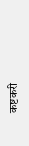कष्टकरी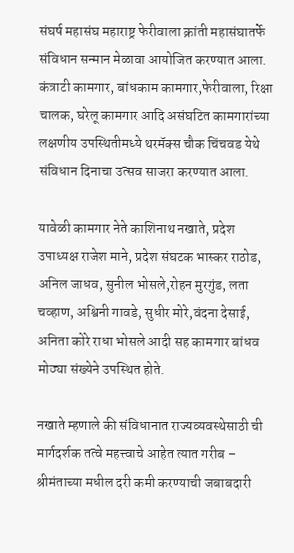संघर्ष महासंघ महाराष्ट्र फेरीवाला क्रांती महासंघातर्फे संविधान सन्मान मेळावा आयोजित करण्यात आला. कंत्राटी कामगार, बांधकाम कामगार,फेरीवाला, रिक्षा चालक, घरेलू कामगार आदि असंघटित कामगारांच्या लक्षणीय उपस्थितीमध्ये थरमॅक्स चौक चिंचवड येथे संविधान दिनाचा उत्सव साजरा करण्यात आला.

यावेळी कामगार नेते काशिनाथ नखाते, प्रदेश उपाध्यक्ष राजेश माने, प्रदेश संघटक भास्कर राठोड, अनिल जाधव, सुनील भोसले,रोहन मुरगुंड, लता चव्हाण, अश्विनी गावडे, सुधीर मोरे,वंदना देसाई, अनिता कोरे राधा भोसले आदी सह कामगार बांधव मोठ्या संख्येने उपस्थित होते.

नखाते म्हणाले की संविधानात राज्यव्यवस्थेसाठी ची मार्गदर्शक तत्वे महत्त्वाचे आहेत त्यात गरीब – श्रीमंताच्या मधील दरी कमी करण्याची जबाबदारी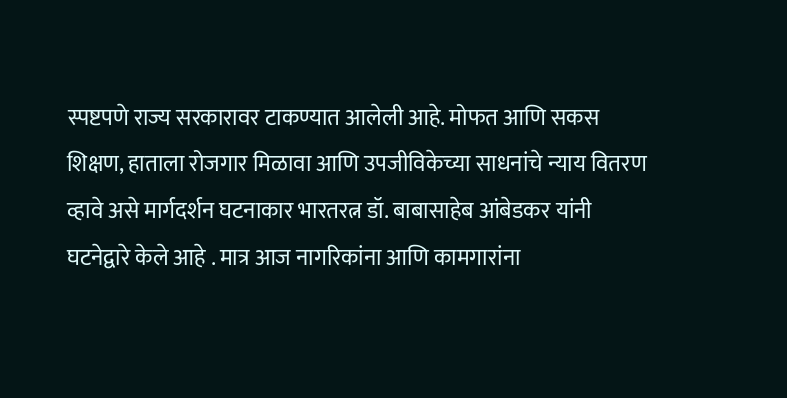स्पष्टपणे राज्य सरकारावर टाकण्यात आलेली आहे. मोफत आणि सकस शिक्षण, हाताला रोजगार मिळावा आणि उपजीविकेच्या साधनांचे न्याय वितरण व्हावे असे मार्गदर्शन घटनाकार भारतरत्न डॉ. बाबासाहेब आंबेडकर यांनी घटनेद्वारे केले आहे . मात्र आज नागरिकांना आणि कामगारांना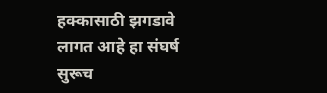हक्कासाठी झगडावे लागत आहे हा संघर्ष सुरूच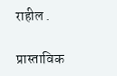राहील .

प्रास्ताविक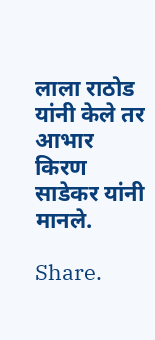लाला राठोड यांनी केले तर आभार किरण साडेकर यांनी मानले.

Share.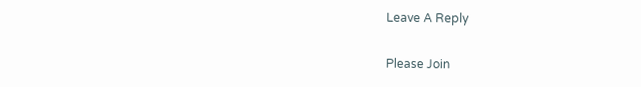Leave A Reply

Please Join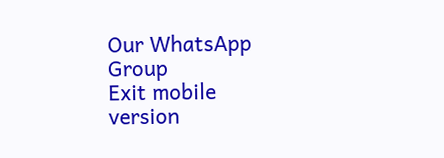Our WhatsApp Group
Exit mobile version